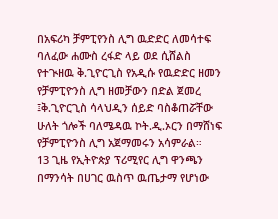በአፍሪካ ቻምፒየንስ ሊግ ዉድድር ለመሳተፍ ባለፈው ሐሙስ ረፋድ ላይ ወደ ሲሸልስ የተጒዘዉ ቅ.ጊዮርጊስ የአዲሱ የዉድድር ዘመን የቻምፒዮንስ ሊግ ዘመቻውን በድል ጀመረ ፤ቅ.ጊዮርጊስ ሳላህዲን ሰይድ ባስቆጠሯቸው ሁለት ጎሎች ባለሜዳዉ ኮት.ዲ.ኦርን በማሸነፍ የቻምፒዮንስ ሊግ አጀማመሩን አሳምራል።
13 ጊዜ የኢትዮጵያ ፕሪሚየር ሊግ ዋንጫን በማንሳት በሀገር ዉስጥ ዉጤታማ የሆነው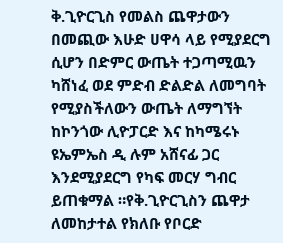ቅ.ጊዮርጊስ የመልስ ጨዋታውን በመጪው እሁድ ሀዋሳ ላይ የሚያደርግ ሲሆን በድምር ውጤት ተጋጣሚዉን ካሸነፈ ወደ ምድብ ድልድል ለመግባት የሚያስችለውን ውጤት ለማግኘት ከኮንጎው ሊዮፓርድ እና ከካሜሩኑ ዩኤምኤስ ዲ ሉም አሸናፊ ጋር እንደሚያደርግ የካፍ መርሃ ግብር ይጠቁማል ።የቅ.ጊዮርጊስን ጨዋታ ለመከታተል የክለቡ የቦርድ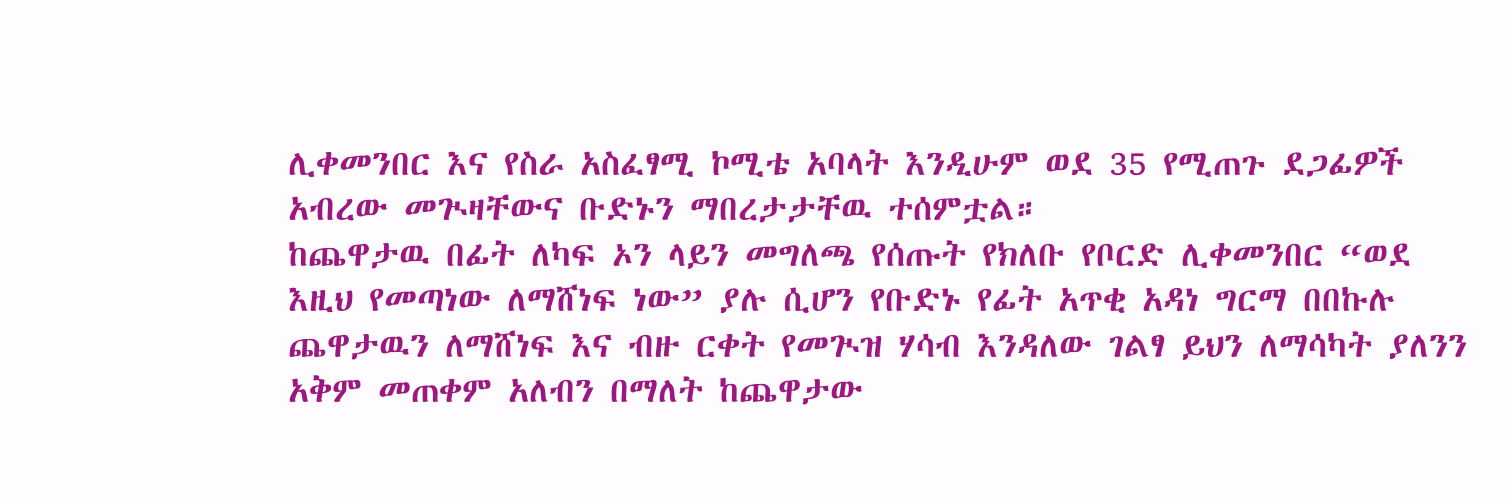ሊቀመንበር እና የስራ አስፈፃሚ ኮሚቴ አባላት እንዲሁም ወደ 35 የሚጠጉ ደጋፊዎች አብረው መጒዛቸውና ቡድኑን ማበረታታቸዉ ተሰምቷል።
ከጨዋታዉ በፊት ለካፍ ኦን ላይን መግለጫ የሰጡት የክለቡ የቦርድ ሊቀመንበር “ወደ እዚህ የመጣነው ለማሸነፍ ነው” ያሉ ሲሆን የቡድኑ የፊት አጥቂ አዳነ ግርማ በበኩሉ ጨዋታዉን ለማሸነፍ እና ብዙ ርቀት የመጒዝ ሃሳብ እንዳለው ገልፃ ይህን ለማሳካት ያለንን አቅም መጠቀም አለብን በማለት ከጨዋታው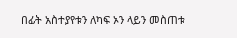በፊት አስተያየቱን ለካፍ ኦን ላይን መስጠቱ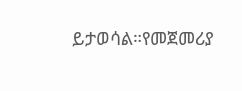ይታወሳል።የመጀመሪያ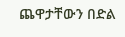ጨዋታቸውን በድል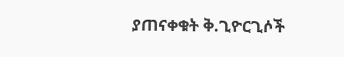ያጠናቀቁት ቅ.ጊዮርጊሶች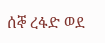ሰኞ ረፋድ ወደ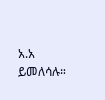አ.አ ይመለሳሉ።